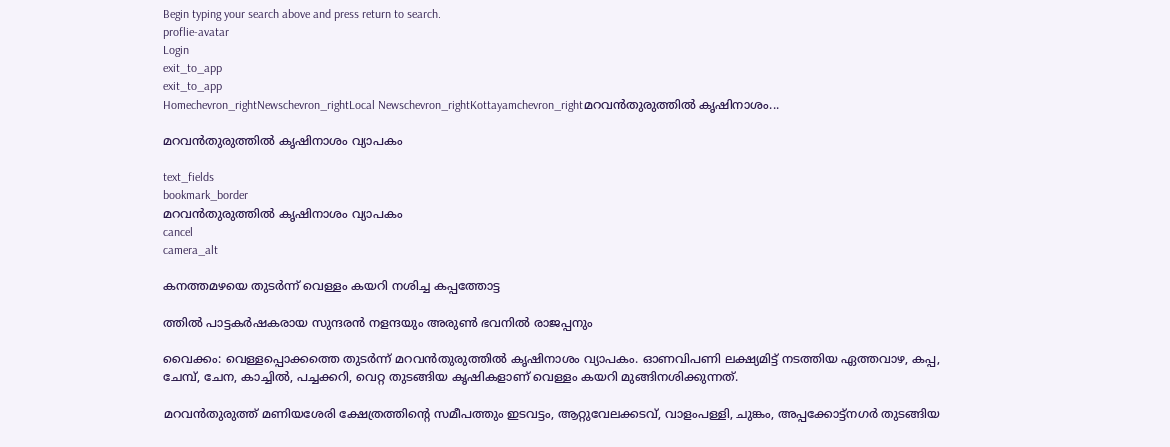Begin typing your search above and press return to search.
proflie-avatar
Login
exit_to_app
exit_to_app
Homechevron_rightNewschevron_rightLocal Newschevron_rightKottayamchevron_rightമറവൻതുരുത്തിൽ കൃഷിനാശം...

മറവൻതുരുത്തിൽ കൃഷിനാശം വ്യാപകം

text_fields
bookmark_border
മറവൻതുരുത്തിൽ കൃഷിനാശം വ്യാപകം
cancel
camera_alt

കനത്തമഴയെ തുടർന്ന് വെള്ളം കയറി നശിച്ച കപ്പത്തോട്ട

ത്തിൽ പാട്ടകർഷകരായ സുന്ദരൻ നളന്ദയും അരുൺ ഭവനിൽ രാജപ്പനും

വൈക്കം: വെള്ളപ്പൊക്കത്തെ തുടർന്ന് മറവൻതുരുത്തിൽ കൃഷിനാശം വ്യാപകം. ഓണവിപണി ലക്ഷ്യമിട്ട് നടത്തിയ ഏത്തവാഴ, കപ്പ, ചേമ്പ്, ചേന, കാച്ചിൽ, പച്ചക്കറി, വെറ്റ തുടങ്ങിയ കൃഷികളാണ് വെള്ളം കയറി മുങ്ങിനശിക്കുന്നത്.

മറവൻതുരുത്ത് മണിയശേരി ക്ഷേത്രത്തിന്‍റെ സമീപത്തും ഇടവട്ടം, ആറ്റുവേലക്കടവ്, വാളംപള്ളി, ചുങ്കം, അപ്പക്കോട്ട്നഗർ തുടങ്ങിയ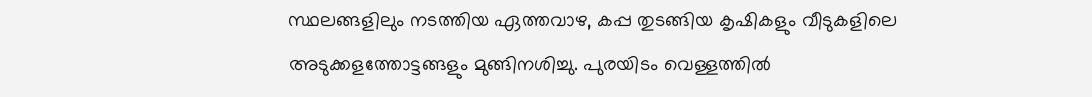സ്ഥലങ്ങളിലും നടത്തിയ ഏത്തവാഴ, കപ്പ തുടങ്ങിയ കൃഷികളും വീടുകളിലെ അടുക്കളത്തോട്ടങ്ങളും മുങ്ങിനശിച്ചു. പുരയിടം വെള്ളത്തിൽ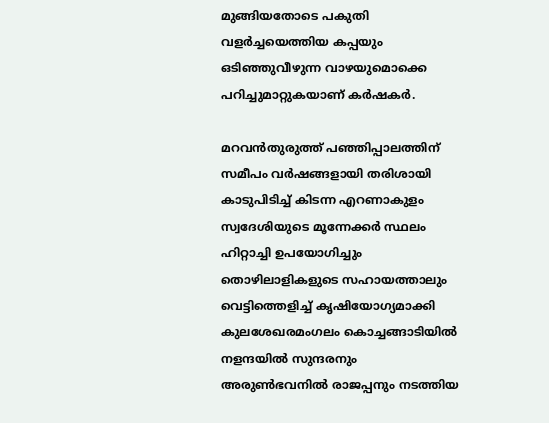മുങ്ങിയതോടെ പകുതി വളർച്ചയെത്തിയ കപ്പയും ഒടിഞ്ഞുവീഴുന്ന വാഴയുമൊക്കെ പറിച്ചുമാറ്റുകയാണ് കർഷകർ.

മറവൻതുരുത്ത് പഞ്ഞിപ്പാലത്തിന് സമീപം വർഷങ്ങളായി തരിശായി കാടുപിടിച്ച് കിടന്ന എറണാകുളം സ്വദേശിയുടെ മൂന്നേക്കർ സ്ഥലം ഹിറ്റാച്ചി ഉപയോഗിച്ചും തൊഴിലാളികളുടെ സഹായത്താലും വെട്ടിത്തെളിച്ച് കൃഷിയോഗ്യമാക്കി കുലശേഖരമംഗലം കൊച്ചങ്ങാടിയിൽ നളന്ദയിൽ സുന്ദരനും അരുൺഭവനിൽ രാജപ്പനും നടത്തിയ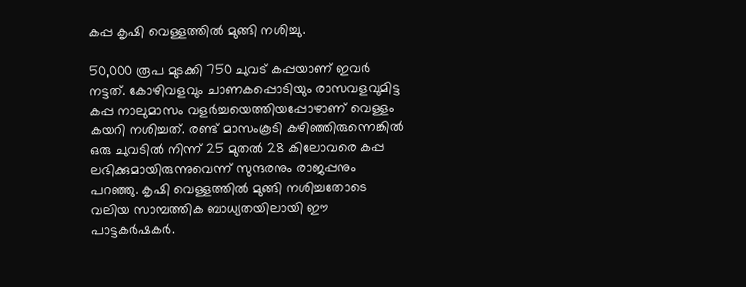കപ്പ കൃഷി വെള്ളത്തിൽ മുങ്ങി നശിച്ചു.

50,000 രൂപ മുടക്കി 750 ചുവട് കപ്പയാണ് ഇവർ നട്ടത്. കോഴിവളവും ചാണകപ്പൊടിയും രാസവളവുമിട്ട കപ്പ നാലുമാസം വളർച്ചയെത്തിയപ്പോഴാണ് വെള്ളം കയറി നശിച്ചത്. രണ്ട് മാസംകൂടി കഴിഞ്ഞിരുന്നെങ്കിൽ ഒരു ചുവടിൽ നിന്ന് 25 മുതൽ 28 കിലോവരെ കപ്പ ലഭിക്കുമായിരുന്നുവെന്ന് സുന്ദരനും രാജപ്പനും പറഞ്ഞു. കൃഷി വെള്ളത്തിൽ മുങ്ങി നശിച്ചതോടെ വലിയ സാമ്പത്തിക ബാധ്യതയിലായി ഈ പാട്ടകർഷകർ.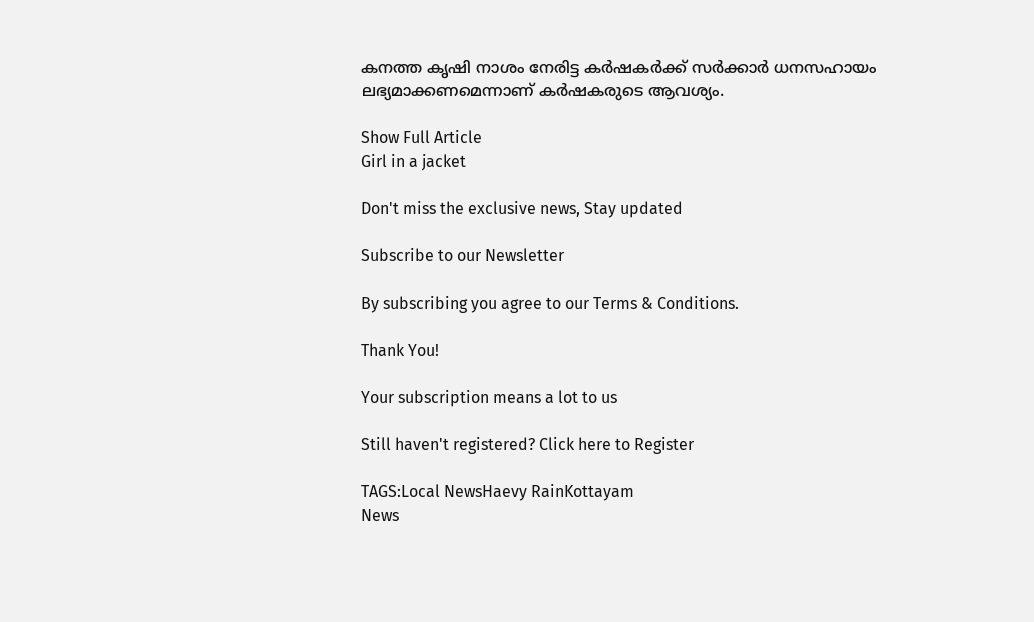കനത്ത കൃഷി നാശം നേരിട്ട കർഷകർക്ക് സർക്കാർ ധനസഹായം ലഭ്യമാക്കണമെന്നാണ് കർഷകരുടെ ആവശ്യം.

Show Full Article
Girl in a jacket

Don't miss the exclusive news, Stay updated

Subscribe to our Newsletter

By subscribing you agree to our Terms & Conditions.

Thank You!

Your subscription means a lot to us

Still haven't registered? Click here to Register

TAGS:Local NewsHaevy RainKottayam
News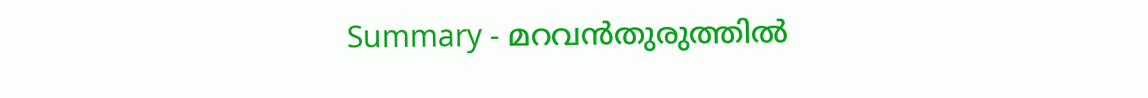Summary - മറവൻതുരുത്തിൽ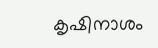കൃഷിനാശം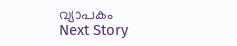വ്യാപകം
Next Story